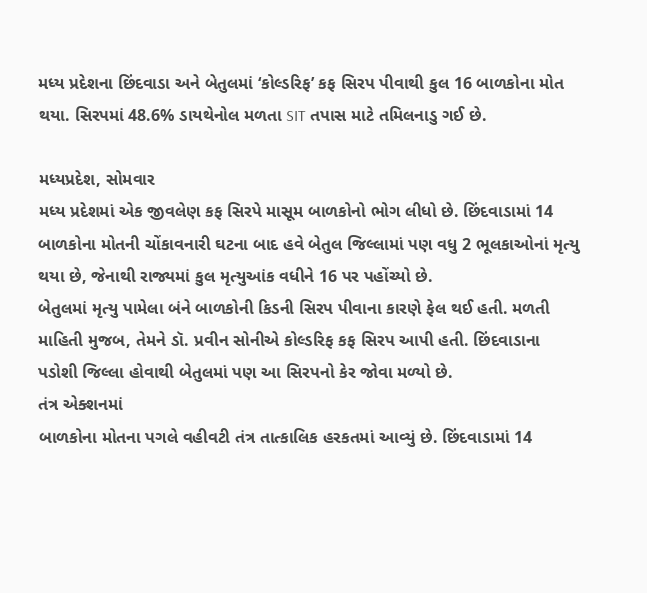મધ્ય પ્રદેશના છિંદવાડા અને બેતુલમાં ‘કોલ્ડરિફ’ કફ સિરપ પીવાથી કુલ 16 બાળકોના મોત થયા. સિરપમાં 48.6% ડાયથેનોલ મળતા SIT તપાસ માટે તમિલનાડુ ગઈ છે.

મધ્યપ્રદેશ, સોમવાર
મધ્ય પ્રદેશમાં એક જીવલેણ કફ સિરપે માસૂમ બાળકોનો ભોગ લીધો છે. છિંદવાડામાં 14 બાળકોના મોતની ચોંકાવનારી ઘટના બાદ હવે બેતુલ જિલ્લામાં પણ વધુ 2 ભૂલકાઓનાં મૃત્યુ થયા છે, જેનાથી રાજ્યમાં કુલ મૃત્યુઆંક વધીને 16 પર પહોંચ્યો છે.
બેતુલમાં મૃત્યુ પામેલા બંને બાળકોની કિડની સિરપ પીવાના કારણે ફેલ થઈ હતી. મળતી માહિતી મુજબ, તેમને ડૉ. પ્રવીન સોનીએ કોલ્ડરિફ કફ સિરપ આપી હતી. છિંદવાડાના પડોશી જિલ્લા હોવાથી બેતુલમાં પણ આ સિરપનો કેર જોવા મળ્યો છે.
તંત્ર એક્શનમાં
બાળકોના મોતના પગલે વહીવટી તંત્ર તાત્કાલિક હરકતમાં આવ્યું છે. છિંદવાડામાં 14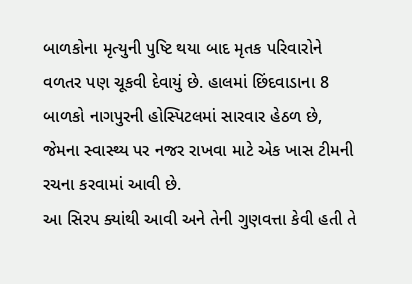બાળકોના મૃત્યુની પુષ્ટિ થયા બાદ મૃતક પરિવારોને વળતર પણ ચૂકવી દેવાયું છે. હાલમાં છિંદવાડાના 8 બાળકો નાગપુરની હોસ્પિટલમાં સારવાર હેઠળ છે, જેમના સ્વાસ્થ્ય પર નજર રાખવા માટે એક ખાસ ટીમની રચના કરવામાં આવી છે.
આ સિરપ ક્યાંથી આવી અને તેની ગુણવત્તા કેવી હતી તે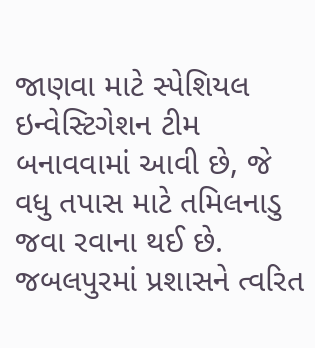જાણવા માટે સ્પેશિયલ ઇન્વેસ્ટિગેશન ટીમ બનાવવામાં આવી છે, જે વધુ તપાસ માટે તમિલનાડુ જવા રવાના થઈ છે. જબલપુરમાં પ્રશાસને ત્વરિત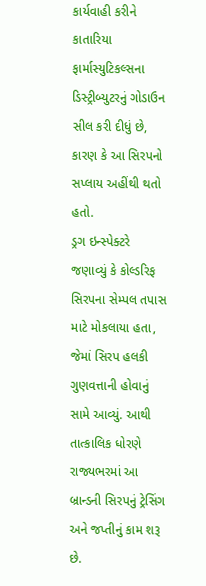કાર્યવાહી કરીને કાતારિયા ફાર્માસ્યુટિકલ્સના ડિસ્ટ્રીબ્યુટરનું ગોડાઉન સીલ કરી દીધું છે, કારણ કે આ સિરપનો સપ્લાય અહીંથી થતો હતો.
ડ્રગ ઇન્સ્પેક્ટરે જણાવ્યું કે કોલ્ડરિફ સિરપના સેમ્પલ તપાસ માટે મોકલાયા હતા, જેમાં સિરપ હલકી ગુણવત્તાની હોવાનું સામે આવ્યું. આથી તાત્કાલિક ધોરણે રાજ્યભરમાં આ બ્રાન્ડની સિરપનું ટ્રેસિંગ અને જપ્તીનું કામ શરૂ છે.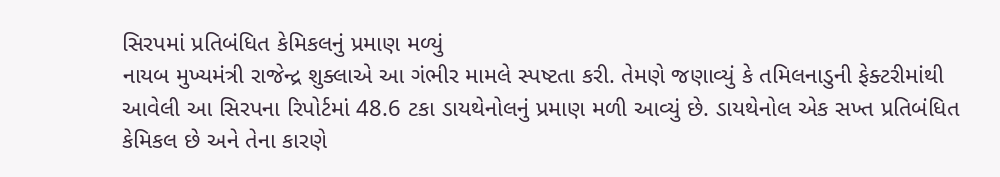સિરપમાં પ્રતિબંધિત કેમિકલનું પ્રમાણ મળ્યું
નાયબ મુખ્યમંત્રી રાજેન્દ્ર શુક્લાએ આ ગંભીર મામલે સ્પષ્ટતા કરી. તેમણે જણાવ્યું કે તમિલનાડુની ફેક્ટરીમાંથી આવેલી આ સિરપના રિપોર્ટમાં 48.6 ટકા ડાયથેનોલનું પ્રમાણ મળી આવ્યું છે. ડાયથેનોલ એક સખ્ત પ્રતિબંધિત કેમિકલ છે અને તેના કારણે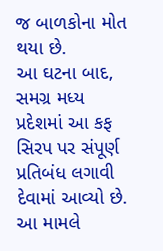જ બાળકોના મોત થયા છે.
આ ઘટના બાદ, સમગ્ર મધ્ય પ્રદેશમાં આ કફ સિરપ પર સંપૂર્ણ પ્રતિબંધ લગાવી દેવામાં આવ્યો છે. આ મામલે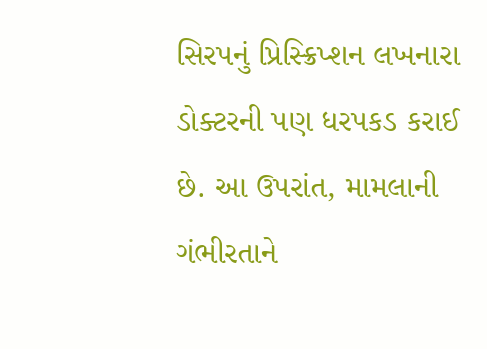સિરપનું પ્રિસ્ક્રિપ્શન લખનારા ડોક્ટરની પણ ધરપકડ કરાઈ છે. આ ઉપરાંત, મામલાની ગંભીરતાને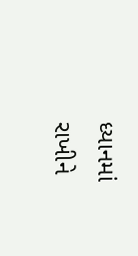ધ્યાનમાં રાખીને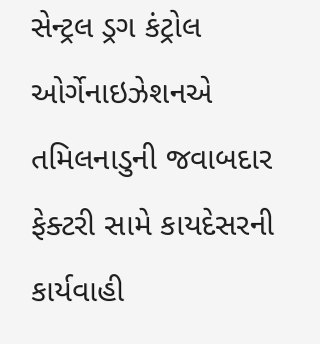સેન્ટ્રલ ડ્રગ કંટ્રોલ ઓર્ગેનાઇઝેશનએ તમિલનાડુની જવાબદાર ફેક્ટરી સામે કાયદેસરની કાર્યવાહી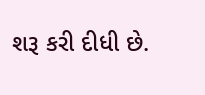શરૂ કરી દીધી છે.